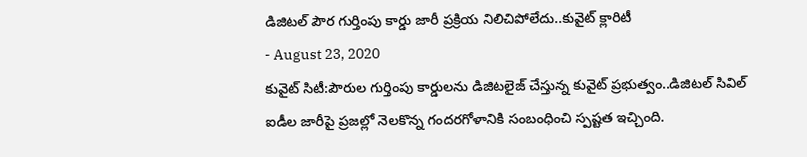డిజిటల్ పౌర గుర్తింపు కార్డు జారీ ప్రక్రియ నిలిచిపోలేదు..కువైట్ క్లారిటీ
- August 23, 2020
కువైట్ సిటీ:పౌరుల గుర్తింపు కార్డులను డిజిటలైజ్ చేస్తున్న కువైట్ ప్రభుత్వం..డిజిటల్ సివిల్ ఐడీల జారీపై ప్రజల్లో నెలకొన్న గందరగోళానికి సంబంధించి స్పష్టత ఇచ్చింది.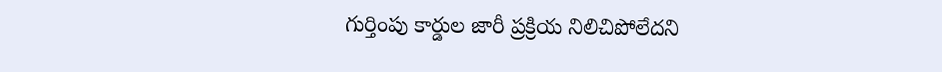గుర్తింపు కార్డుల జారీ ప్రక్రియ నిలిచిపోలేదని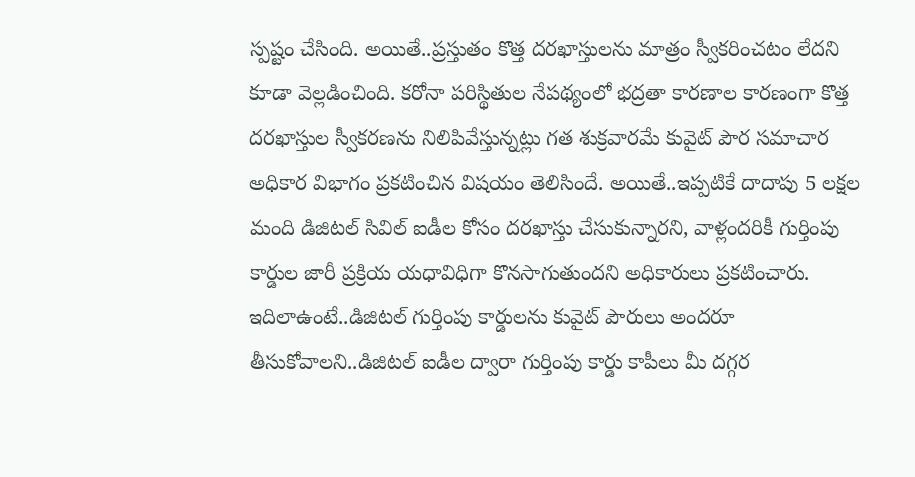స్పష్టం చేసింది. అయితే..ప్రస్తుతం కొత్త దరఖాస్తులను మాత్రం స్వీకరించటం లేదని కూడా వెల్లడించింది. కరోనా పరిస్థితుల నేపథ్యంలో భద్రతా కారణాల కారణంగా కొత్త దరఖాస్తుల స్వీకరణను నిలిపివేస్తున్నట్లు గత శుక్రవారమే కువైట్ పౌర సమాచార అధికార విభాగం ప్రకటించిన విషయం తెలిసిందే. అయితే..ఇప్పటికే దాదాపు 5 లక్షల మంది డిజిటల్ సివిల్ ఐడీల కోసం దరఖాస్తు చేసుకున్నారని, వాళ్లందరికీ గుర్తింపు కార్డుల జారీ ప్రక్రియ యధావిధిగా కొనసాగుతుందని అధికారులు ప్రకటించారు. ఇదిలాఉంటే..డిజిటల్ గుర్తింపు కార్డులను కువైట్ పౌరులు అందరూ తీసుకోవాలని..డిజిటల్ ఐడీల ద్వారా గుర్తింపు కార్డు కాపీలు మీ దగ్గర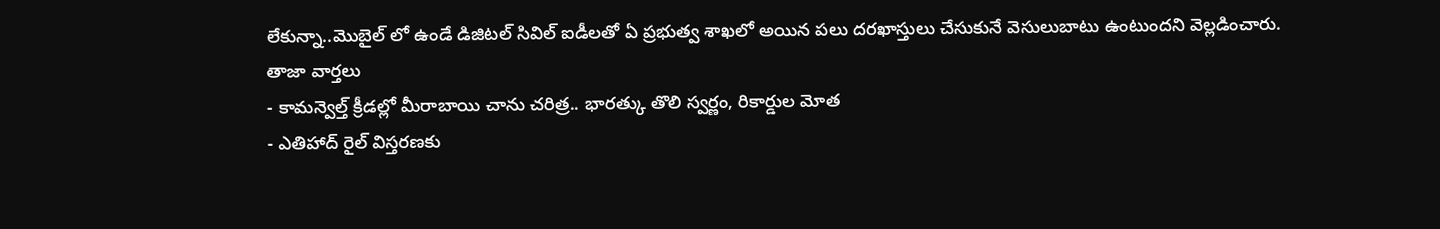లేకున్నా..మొబైల్ లో ఉండే డిజిటల్ సివిల్ ఐడీలతో ఏ ప్రభుత్వ శాఖలో అయిన పలు దరఖాస్తులు చేసుకునే వెసులుబాటు ఉంటుందని వెల్లడించారు.
తాజా వార్తలు
- కామన్వెల్త్ క్రీడల్లో మీరాబాయి చాను చరిత్ర.. భారత్కు తొలి స్వర్ణం, రికార్డుల మోత
- ఎతిహాద్ రైల్ విస్తరణకు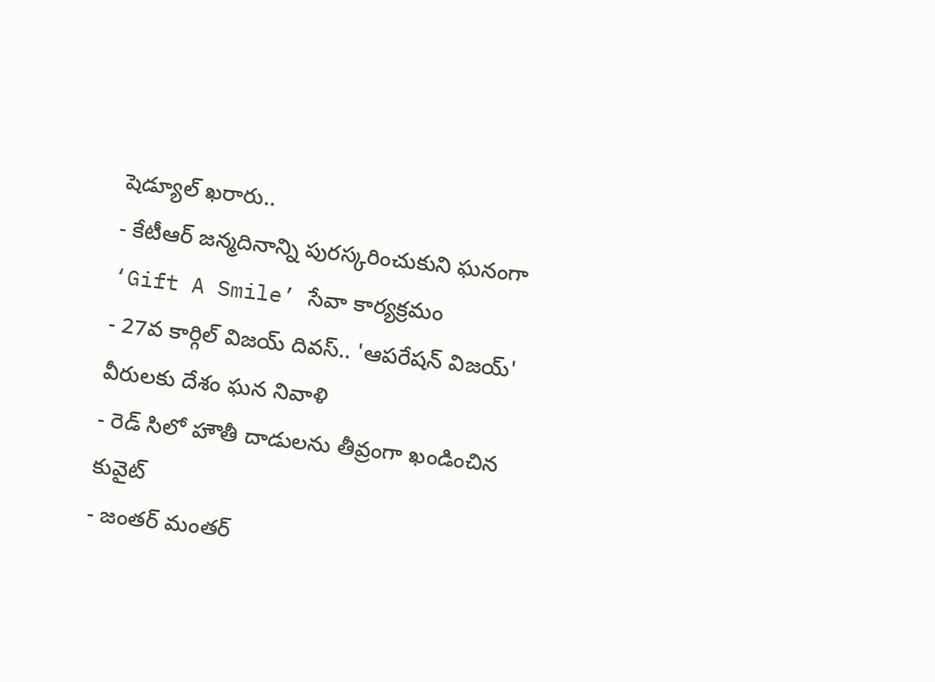షెడ్యూల్ ఖరారు..
- కేటీఆర్ జన్మదినాన్ని పురస్కరించుకుని ఘనంగా ‘Gift A Smile’ సేవా కార్యక్రమం
- 27వ కార్గిల్ విజయ్ దివస్.. 'ఆపరేషన్ విజయ్' వీరులకు దేశం ఘన నివాళి
- రెడ్ సిలో హౌతీ దాడులను తీవ్రంగా ఖండించిన కువైట్
- జంతర్ మంతర్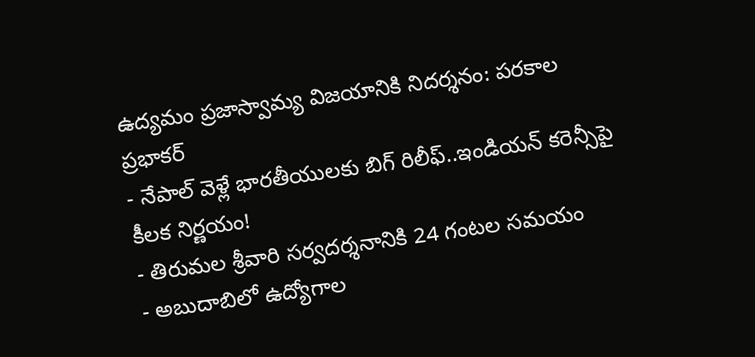ఉద్యమం ప్రజాస్వామ్య విజయానికి నిదర్శనం: పరకాల ప్రభాకర్
- నేపాల్ వెళ్లే భారతీయులకు బిగ్ రిలీఫ్..ఇండియన్ కరెన్సీపై కీలక నిర్ణయం!
- తిరుమల శ్రీవారి సర్వదర్శనానికి 24 గంటల సమయం
- అబుదాబిలో ఉద్యోగాల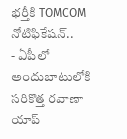భర్తీకి TOMCOM నోటిఫికేషన్..
- ఏపీలో అందుబాటులోకి సరికొత్త రవాణా యాప్